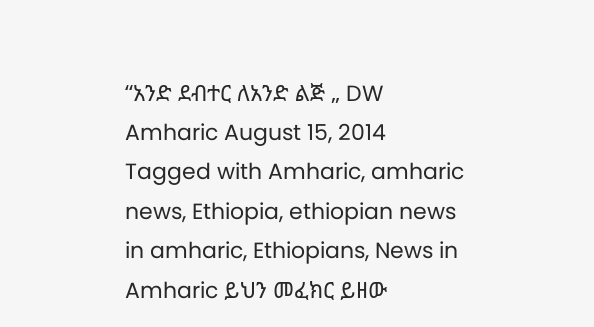“አንድ ደብተር ለአንድ ልጅ „ DW Amharic August 15, 2014 Tagged with Amharic, amharic news, Ethiopia, ethiopian news in amharic, Ethiopians, News in Amharic ይህን መፈክር ይዘው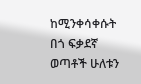ከሚንቀሳቀሱት በጎ ፍቃደኛ ወጣቶች ሁለቱን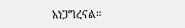አነጋግረናል።